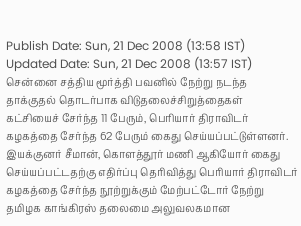Publish Date: Sun, 21 Dec 2008 (13:58 IST)
Updated Date: Sun, 21 Dec 2008 (13:57 IST)
சென்னை சத்திய மூர்த்தி பவனில் நேற்று நடந்த தாக்குதல் தொடர்பாக விடுதலைச்சிறுத்தைகள் கட்சியைச் சேர்ந்த 11 பேரும், பெரியார் திராவிடர் கழகத்தை சேர்ந்த 62 பேரும் கைது செய்யப்பட்டுள்ளனர்.
இயக்குனர் சீமான், கொளத்தூர் மணி ஆகியோர் கைது செய்யப்பட்டதற்கு எதிர்ப்பு தெரிவித்து பெரியார் திராவிடர் கழகத்தை சேர்ந்த நூற்றுக்கும் மேற்பட்டோர் நேற்று தமிழக காங்கிரஸ் தலைமை அலுவலகமான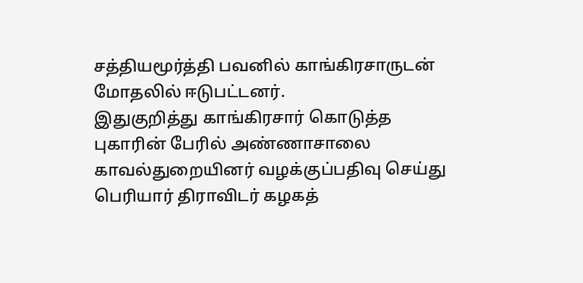சத்தியமூர்த்தி பவனில் காங்கிரசாருடன் மோதலில் ஈடுபட்டனர்.
இதுகுறித்து காங்கிரசார் கொடுத்த புகாரின் பேரில் அண்ணாசாலை காவல்துறையினர் வழக்குப்பதிவு செய்து பெரியார் திராவிடர் கழகத்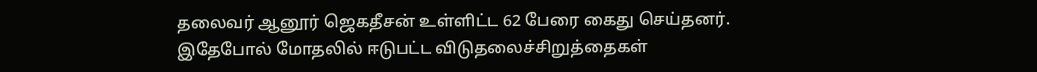தலைவர் ஆனூர் ஜெகதீசன் உள்ளிட்ட 62 பேரை கைது செய்தனர்.
இதேபோல் மோதலில் ஈடுபட்ட விடுதலைச்சிறுத்தைகள்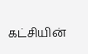கட்சியின்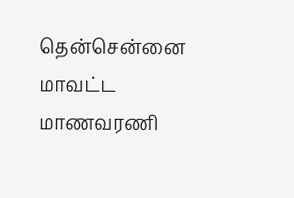தென்சென்னை மாவட்ட மாணவரணி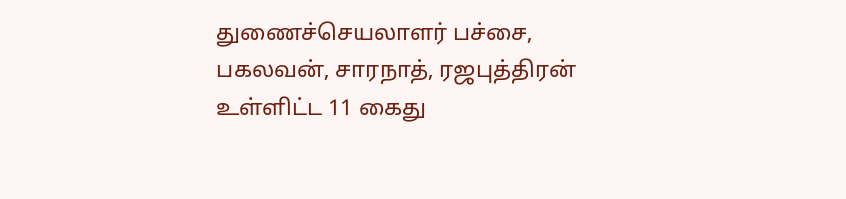துணைச்செயலாளர் பச்சை, பகலவன், சாரநாத், ரஜபுத்திரன் உள்ளிட்ட 11 கைது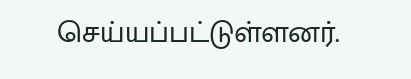செய்யப்பட்டுள்ளனர்.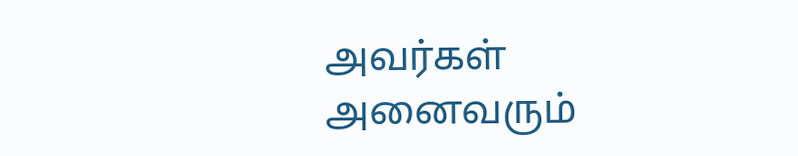அவர்கள் அனைவரும்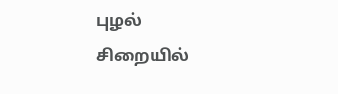புழல் சிறையில்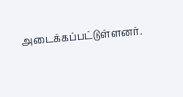அடைக்கப்பட்டுள்ளனர்.